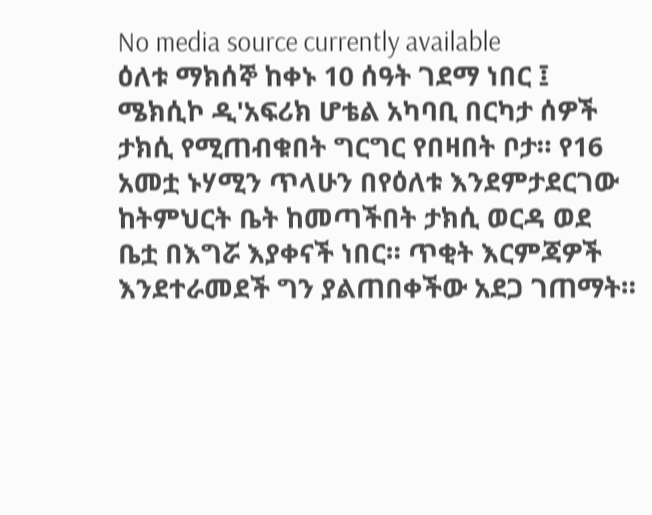No media source currently available
ዕለቱ ማክሰኞ ከቀኑ 10 ሰዓት ገደማ ነበር ፤ ሜክሲኮ ዲ'አፍሪክ ሆቴል አካባቢ በርካታ ሰዎች ታክሲ የሚጠብቁበት ግርግር የበዛበት ቦታ። የ16 አመቷ ኑሃሚን ጥላሁን በየዕለቱ እንደምታደርገው ከትምህርት ቤት ከመጣችበት ታክሲ ወርዳ ወደ ቤቷ በእግሯ እያቀናች ነበር። ጥቂት እርምጃዎች እንደተራመደች ግን ያልጠበቀችው አደጋ ገጠማት።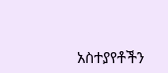አስተያየቶችን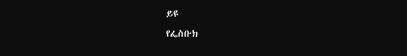ይዩ
የፌስቡክ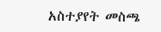አስተያየት መስጫ